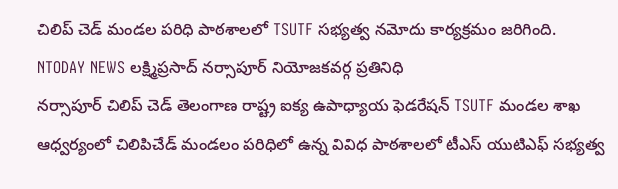చిలిప్ చెడ్ మండల పరిధి పాఠశాలలో TSUTF సభ్యత్వ నమోదు కార్యక్రమం జరిగింది.
NTODAY NEWS లక్ష్మిప్రసాద్ నర్సాపూర్ నియోజకవర్గ ప్రతినిధి
నర్సాపూర్ చిలిప్ చెడ్ తెలంగాణ రాష్ట్ర ఐక్య ఉపాధ్యాయ ఫెడరేషన్ TSUTF మండల శాఖ ఆధ్వర్యంలో చిలిపిచేడ్ మండలం పరిధిలో ఉన్న వివిధ పాఠశాలలో టీఎస్ యుటిఎఫ్ సభ్యత్వ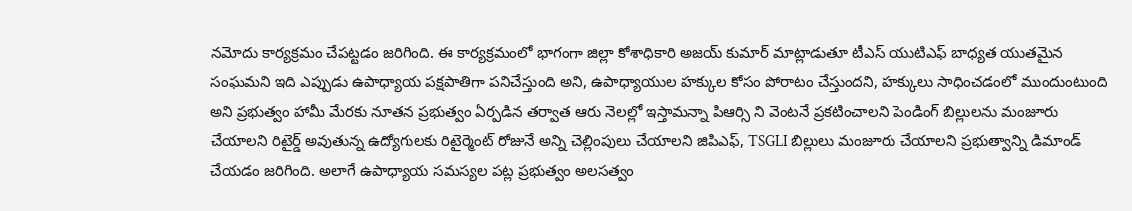నమోదు కార్యక్రమం చేపట్టడం జరిగింది. ఈ కార్యక్రమంలో భాగంగా జిల్లా కోశాధికారి అజయ్ కుమార్ మాట్లాడుతూ టీఎస్ యుటిఎఫ్ బాధ్యత యుతమైన సంఘమని ఇది ఎప్పుడు ఉపాధ్యాయ పక్షపాతిగా పనిచేస్తుంది అని, ఉపాధ్యాయుల హక్కుల కోసం పోరాటం చేస్తుందని, హక్కులు సాధించడంలో ముందుంటుంది అని ప్రభుత్వం హామీ మేరకు నూతన ప్రభుత్వం ఏర్పడిన తర్వాత ఆరు నెలల్లో ఇస్తామన్నా పిఆర్సి ని వెంటనే ప్రకటించాలని పెండింగ్ బిల్లులను మంజూరు చేయాలని రిటైర్డ్ అవుతున్న ఉద్యోగులకు రిటైర్మెంట్ రోజునే అన్ని చెల్లింపులు చేయాలని జిపిఎఫ్, TSGLI బిల్లులు మంజూరు చేయాలని ప్రభుత్వాన్ని డిమాండ్ చేయడం జరిగింది. అలాగే ఉపాధ్యాయ సమస్యల పట్ల ప్రభుత్వం అలసత్వం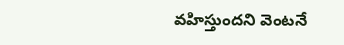వహిస్తుందని వెంటనే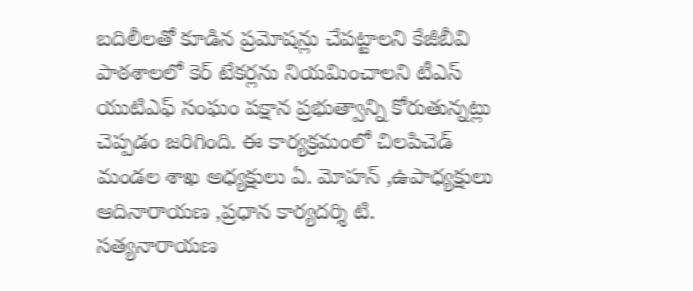బదిలీలతో కూడిన ప్రమోషన్లు చేపట్టాలని కేజీబీవి పాఠశాలలో కెర్ టేకర్లను నియమించాలని టీఎస్ యుటిఎఫ్ సంఘం పక్షాన ప్రభుత్వాన్ని కోరుతున్నట్లు చెప్పడం జరిగింది. ఈ కార్యక్రమంలో చిలపిచెడ్ మండల శాఖ అధ్యక్షులు ఏ. మోహన్ ,ఉపాధ్యక్షులు ఆదినారాయణ ,ప్రధాన కార్యదర్శి టి. సత్యనారాయణ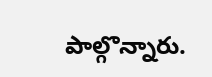పాల్గొన్నారు.